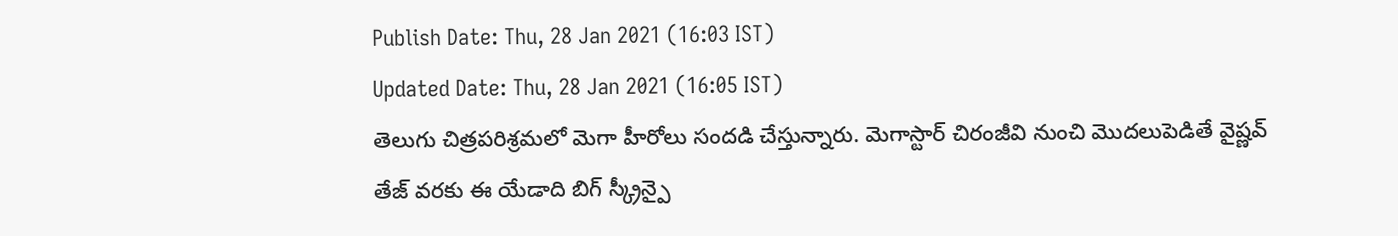Publish Date: Thu, 28 Jan 2021 (16:03 IST)
Updated Date: Thu, 28 Jan 2021 (16:05 IST)
తెలుగు చిత్రపరిశ్రమలో మెగా హీరోలు సందడి చేస్తున్నారు. మెగాస్టార్ చిరంజీవి నుంచి మొదలుపెడితే వైష్ణవ్ తేజ్ వరకు ఈ యేడాది బిగ్ స్క్రీన్పై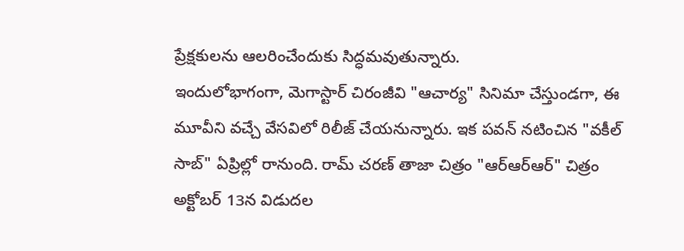ప్రేక్షకులను ఆలరించేందుకు సిద్ధమవుతున్నారు.
ఇందులోభాగంగా, మెగాస్టార్ చిరంజీవి "ఆచార్య" సినిమా చేస్తుండగా, ఈ మూవీని వచ్చే వేసవిలో రిలీజ్ చేయనున్నారు. ఇక పవన్ నటించిన "వకీల్ సాబ్" ఏప్రిల్లో రానుంది. రామ్ చరణ్ తాజా చిత్రం "ఆర్ఆర్ఆర్" చిత్రం అక్టోబర్ 13న విడుదల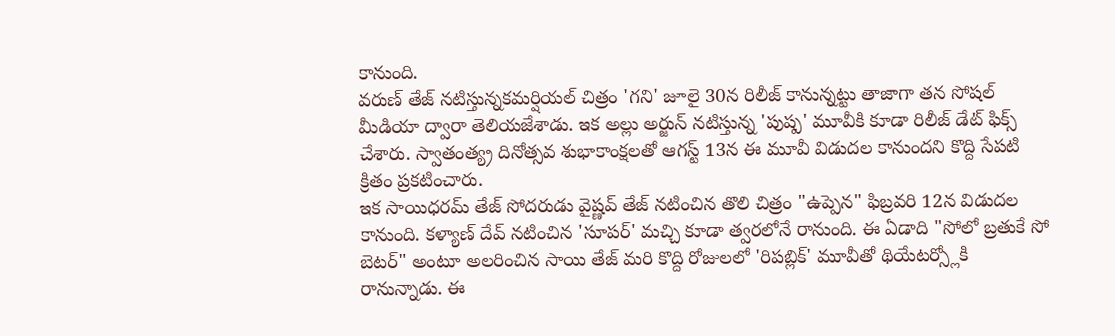కానుంది.
వరుణ్ తేజ్ నటిస్తున్నకమర్షియల్ చిత్రం 'గని' జూలై 30న రిలీజ్ కానున్నట్టు తాజాగా తన సోషల్ మీడియా ద్వారా తెలియజేశాడు. ఇక అల్లు అర్జున్ నటిస్తున్న 'పుష్ప' మూవీకి కూడా రిలీజ్ డేట్ ఫిక్స్ చేశారు. స్వాతంత్య్ర దినోత్సవ శుభాకాంక్షలతో ఆగస్ట్ 13న ఈ మూవీ విడుదల కానుందని కొద్ది సేపటి క్రితం ప్రకటించారు.
ఇక సాయిధరమ్ తేజ్ సోదరుడు వైష్ణవ్ తేజ్ నటించిన తొలి చిత్రం "ఉప్పెన" ఫిబ్రవరి 12న విడుదల కానుంది. కళ్యాణ్ దేవ్ నటించిన 'సూపర్' మచ్చి కూడా త్వరలోనే రానుంది. ఈ ఏడాది "సోలో బ్రతుకే సో బెటర్" అంటూ అలరించిన సాయి తేజ్ మరి కొద్ది రోజులలో 'రిపబ్లిక్' మూవీతో థియేటర్స్లోకి రానున్నాడు. ఈ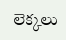లెక్కలు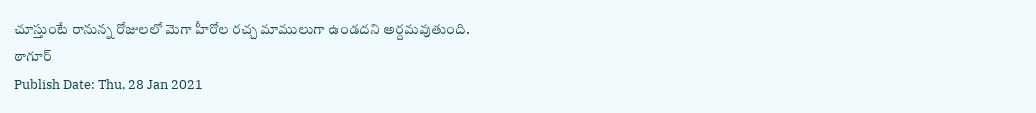చూస్తుంటే రానున్న రోజులలో మెగా హీరోల రచ్చ మాములుగా ఉండదని అర్దమవుతుంది.
ఠాగూర్
Publish Date: Thu, 28 Jan 2021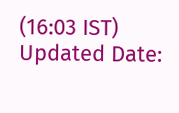(16:03 IST)
Updated Date: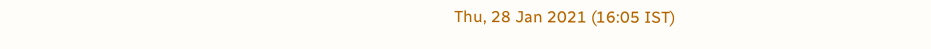Thu, 28 Jan 2021 (16:05 IST)